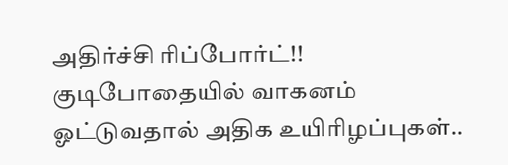அதிர்ச்சி ரிப்போர்ட்!! குடிபோதையில் வாகனம் ஓட்டுவதால் அதிக உயிரிழப்புகள்..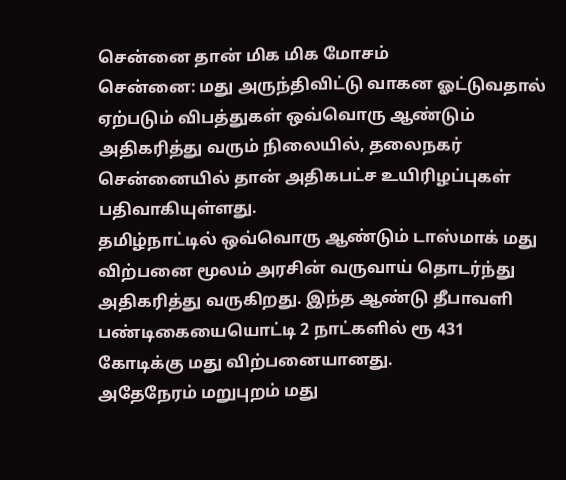சென்னை தான் மிக மிக மோசம்
சென்னை: மது அருந்திவிட்டு வாகன ஓட்டுவதால் ஏற்படும் விபத்துகள் ஒவ்வொரு ஆண்டும் அதிகரித்து வரும் நிலையில், தலைநகர் சென்னையில் தான் அதிகபட்ச உயிரிழப்புகள் பதிவாகியுள்ளது.
தமிழ்நாட்டில் ஒவ்வொரு ஆண்டும் டாஸ்மாக் மது விற்பனை மூலம் அரசின் வருவாய் தொடர்ந்து அதிகரித்து வருகிறது. இந்த ஆண்டு தீபாவளி பண்டிகையையொட்டி 2 நாட்களில் ரூ 431 கோடிக்கு மது விற்பனையானது.
அதேநேரம் மறுபுறம் மது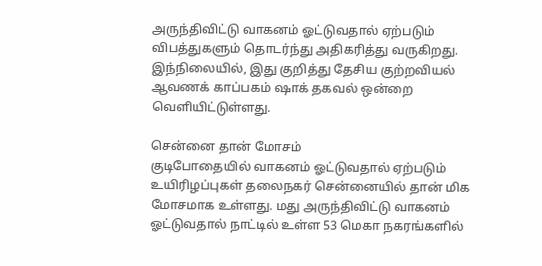அருந்திவிட்டு வாகனம் ஓட்டுவதால் ஏற்படும் விபத்துகளும் தொடர்ந்து அதிகரித்து வருகிறது. இந்நிலையில், இது குறித்து தேசிய குற்றவியல் ஆவணக் காப்பகம் ஷாக் தகவல் ஒன்றை வெளியிட்டுள்ளது.

சென்னை தான் மோசம்
குடிபோதையில் வாகனம் ஓட்டுவதால் ஏற்படும் உயிரிழப்புகள் தலைநகர் சென்னையில் தான் மிக மோசமாக உள்ளது. மது அருந்திவிட்டு வாகனம் ஓட்டுவதால் நாட்டில் உள்ள 53 மெகா நகரங்களில்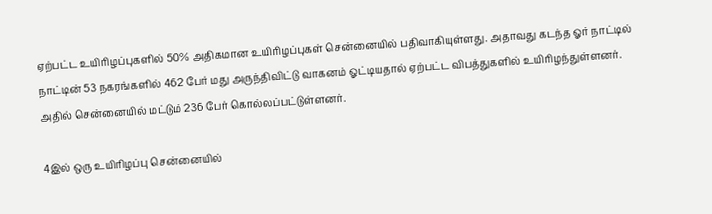ஏற்பட்ட உயிரிழப்புகளில் 50% அதிகமான உயிரிழப்புகள் சென்னையில் பதிவாகியுள்ளது. அதாவது கடந்த ஓர் நாட்டில் நாட்டின் 53 நகரங்களில் 462 பேர் மது அருந்திவிட்டு வாகனம் ஓட்டியதால் ஏற்பட்ட விபத்துகளில் உயிரிழந்துள்ளனர். அதில் சென்னையில் மட்டும் 236 பேர் கொல்லப்பட்டுள்ளனர்.

4இல் ஒரு உயிரிழப்பு சென்னையில்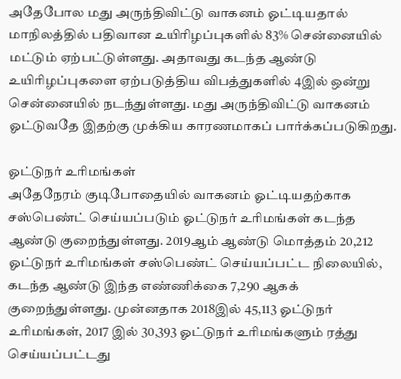அதேபோல மது அருந்திவிட்டு வாகனம் ஓட்டியதால் மாநிலத்தில் பதிவான உயிரிழப்புகளில் 83% சென்னையில் மட்டும் ஏற்பட்டுள்ளது. அதாவது கடந்த ஆண்டு உயிரிழப்புகளை ஏற்படுத்திய விபத்துகளில் 4இல் ஒன்று சென்னையில் நடந்துள்ளது. மது அருந்திவிட்டு வாகனம் ஓட்டுவதே இதற்கு முக்கிய காரணமாகப் பார்க்கப்படுகிறது.

ஓட்டுநர் உரிமங்கள்
அதேநேரம் குடிபோதையில் வாகனம் ஓட்டியதற்காக சஸ்பெண்ட் செய்யப்படும் ஓட்டுநர் உரிமங்கள் கடந்த ஆண்டு குறைந்துள்ளது. 2019ஆம் ஆண்டு மொத்தம் 20,212 ஓட்டுநர் உரிமங்கள் சஸ்பெண்ட் செய்யப்பட்ட நிலையில், கடந்த ஆண்டு இந்த எண்ணிக்கை 7,290 ஆகக் குறைந்துள்ளது. முன்னதாக 2018இல் 45,113 ஓட்டுநர் உரிமங்கள், 2017 இல் 30,393 ஓட்டுநர் உரிமங்களும் ரத்து செய்யப்பட்டது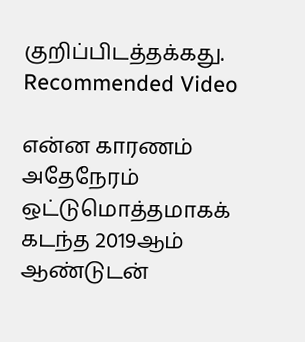குறிப்பிடத்தக்கது.
Recommended Video

என்ன காரணம்
அதேநேரம் ஒட்டுமொத்தமாகக் கடந்த 2019ஆம் ஆண்டுடன்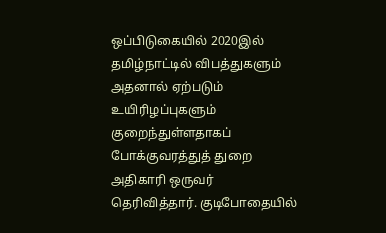ஒப்பிடுகையில் 2020இல் தமிழ்நாட்டில் விபத்துகளும் அதனால் ஏற்படும் உயிரிழப்புகளும் குறைந்துள்ளதாகப் போக்குவரத்துத் துறை அதிகாரி ஒருவர் தெரிவித்தார். குடிபோதையில்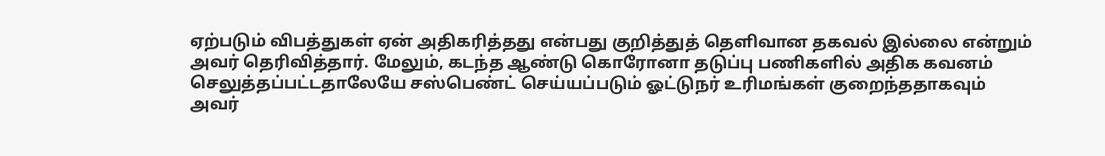ஏற்படும் விபத்துகள் ஏன் அதிகரித்தது என்பது குறித்துத் தெளிவான தகவல் இல்லை என்றும் அவர் தெரிவித்தார். மேலும், கடந்த ஆண்டு கொரோனா தடுப்பு பணிகளில் அதிக கவனம் செலுத்தப்பட்டதாலேயே சஸ்பெண்ட் செய்யப்படும் ஓட்டுநர் உரிமங்கள் குறைந்ததாகவும் அவர்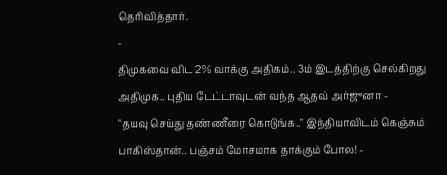தெரிவித்தார்.
-
திமுகவை விட 2% வாக்கு அதிகம்.. 3ம் இடத்திற்கு செல்கிறது அதிமுக.. புதிய டேட்டாவுடன் வந்த ஆதவ் அர்ஜுனா -
"தயவு செய்து தண்ணீரை கொடுங்க.." இந்தியாவிடம் கெஞ்சும் பாகிஸ்தான்.. பஞ்சம் மோசமாக தாக்கும் போல! -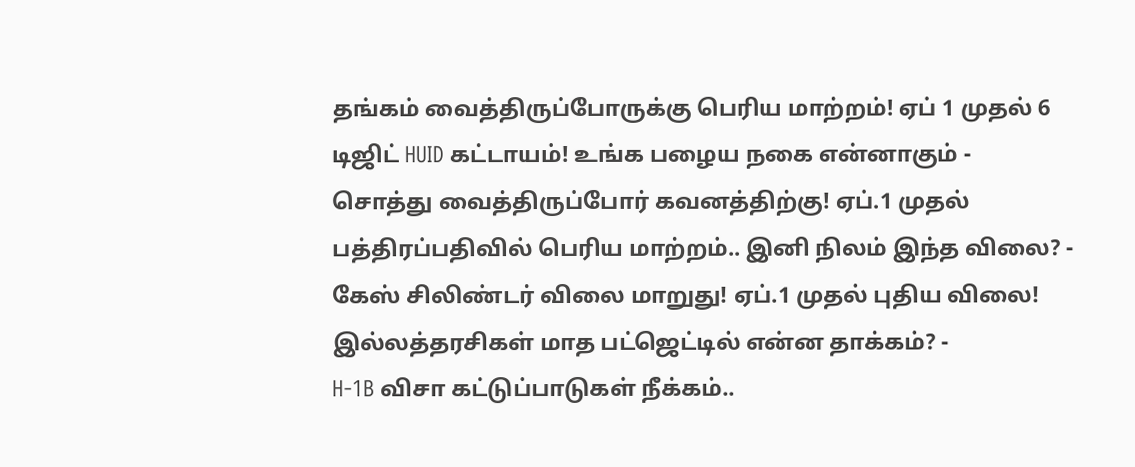தங்கம் வைத்திருப்போருக்கு பெரிய மாற்றம்! ஏப் 1 முதல் 6 டிஜிட் HUID கட்டாயம்! உங்க பழைய நகை என்னாகும் -
சொத்து வைத்திருப்போர் கவனத்திற்கு! ஏப்.1 முதல் பத்திரப்பதிவில் பெரிய மாற்றம்.. இனி நிலம் இந்த விலை? -
கேஸ் சிலிண்டர் விலை மாறுது! ஏப்.1 முதல் புதிய விலை! இல்லத்தரசிகள் மாத பட்ஜெட்டில் என்ன தாக்கம்? -
H-1B விசா கட்டுப்பாடுகள் நீக்கம்..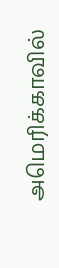அமெரிக்காவில்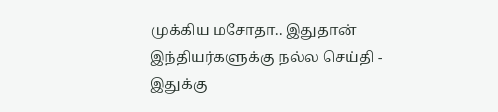முக்கிய மசோதா.. இதுதான் இந்தியர்களுக்கு நல்ல செய்தி -
இதுக்கு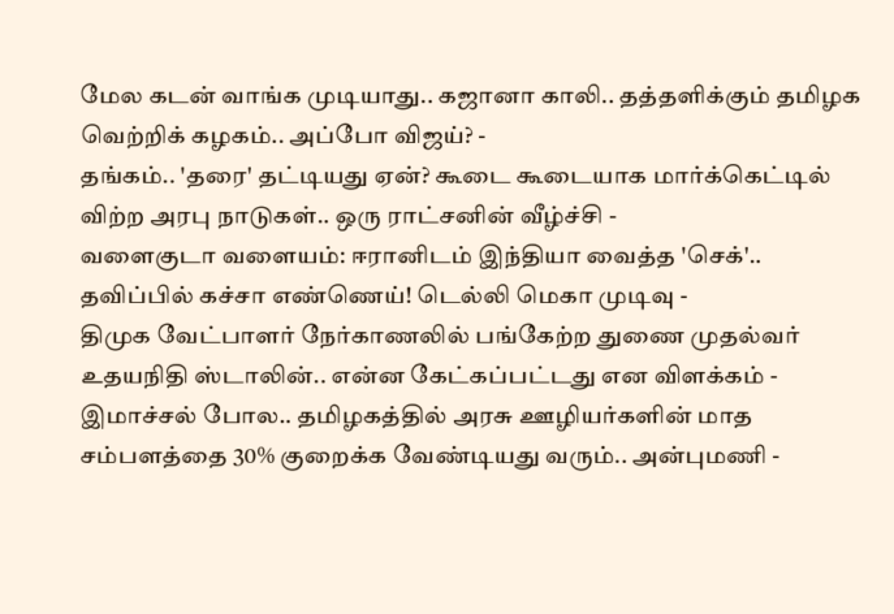மேல கடன் வாங்க முடியாது.. கஜானா காலி.. தத்தளிக்கும் தமிழக வெற்றிக் கழகம்.. அப்போ விஜய்? -
தங்கம்.. 'தரை' தட்டியது ஏன்? கூடை கூடையாக மார்க்கெட்டில் விற்ற அரபு நாடுகள்.. ஒரு ராட்சனின் வீழ்ச்சி -
வளைகுடா வளையம்: ஈரானிடம் இந்தியா வைத்த 'செக்'.. தவிப்பில் கச்சா எண்ணெய்! டெல்லி மெகா முடிவு -
திமுக வேட்பாளர் நேர்காணலில் பங்கேற்ற துணை முதல்வர் உதயநிதி ஸ்டாலின்.. என்ன கேட்கப்பட்டது என விளக்கம் -
இமாச்சல் போல.. தமிழகத்தில் அரசு ஊழியர்களின் மாத சம்பளத்தை 30% குறைக்க வேண்டியது வரும்.. அன்புமணி -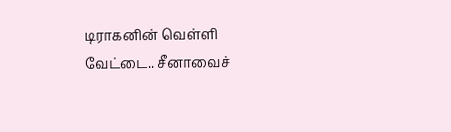டிராகனின் வெள்ளி வேட்டை.. சீனாவைச்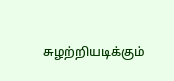சுழற்றியடிக்கும்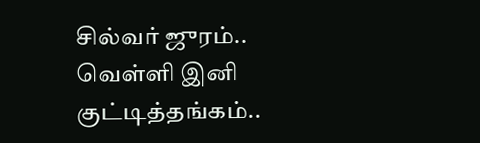சில்வர் ஜுரம்.. வெள்ளி இனி குட்டித்தங்கம்..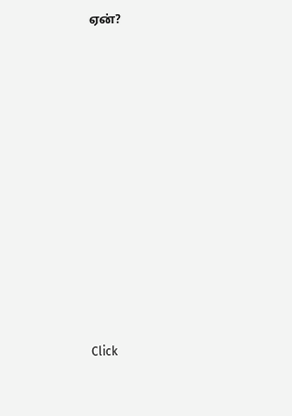ஏன்?












Click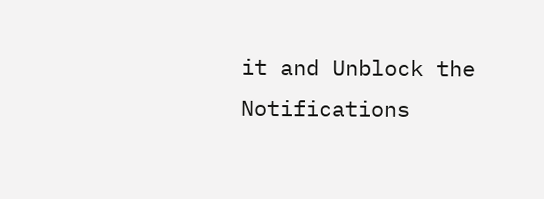it and Unblock the Notifications